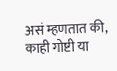असं म्हणतात की, काही गोष्टी या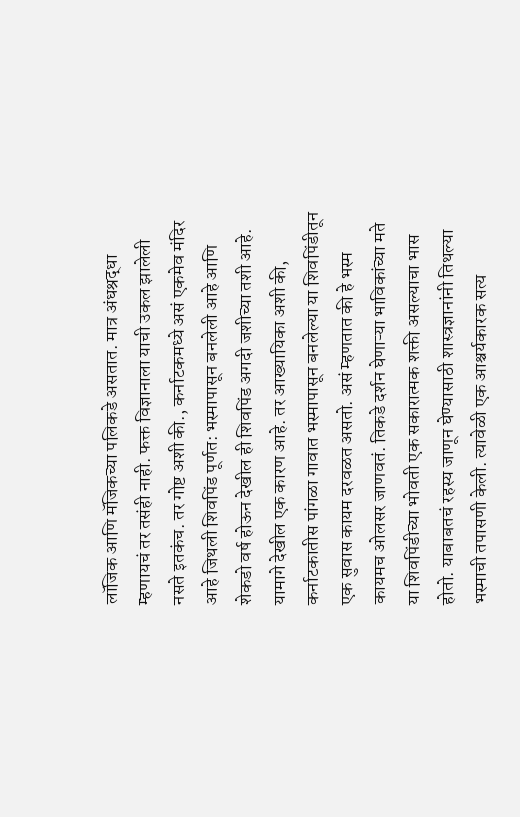लॉजिक आणि मॅजिकच्या पलिकडे असतात. मात्र अंधश्रद्धा म्हणायचं तर तसंही नाही. फक्त विज्ञानाला याची उकल झालेली नसते इतकंच. तर गोष्ट अशी की., कर्नाटकमध्ये असं एकमेव मंदिर आहे जिथली शिवपिंड पूर्णत: भस्मापासून बनलेली आहे आणि शेकडो वर्ष होऊन देखील ही शिवपिंड अगदी जशीच्या तशी आहे. यामागे देखील एक कारण आहे. तर आख्यायिका अशी की, कर्नाटकातीस पांगळा गावात भस्मापासून बनलेल्या या शिवपिंडीतून एक सुवास कायम दरवळत असतो. असं म्हणतात की हे भस्म कायमच ओलसर जाणवतं. तिकडे दर्शन घेणाऱ्या भाविकांच्या मते या शिवपिंडीच्या भोवती एक सकारात्मक शक्ती असल्याचा भास होतो. याबाबतचं रहस्य जाणून घेण्यासाठी शास्त्रज्ञानांनी तिथल्या भस्माची तपासणी केली. त्यावेळी एक आश्चर्यकारक सत्य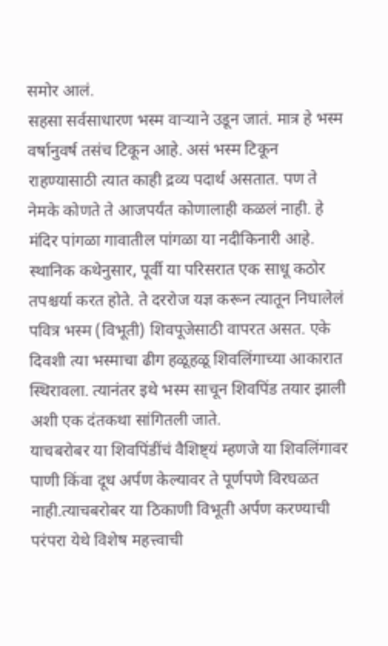समोर आलं.
सहसा सर्वसाधारण भस्म वाऱ्याने उडून जातं. मात्र हे भस्म वर्षानुवर्ष तसंच टिकून आहे. असं भस्म टिकून राहण्यासाठी त्यात काही द्रव्य पदार्थ असतात. पण ते नेमके कोणते ते आजपर्यंत कोणालाही कळलं नाही. हे मंदिर पांगळा गावातील पांगळा या नदीकिनारी आहे. स्थानिक कथेनुसार, पूर्वी या परिसरात एक साधू कठोर तपश्चर्या करत होते. ते दररोज यज्ञ करून त्यातून निघालेलं पवित्र भस्म (विभूती) शिवपूजेसाठी वापरत असत. एके दिवशी त्या भस्माचा ढीग हळूहळू शिवलिंगाच्या आकारात स्थिरावला. त्यानंतर इथे भस्म साचून शिवपिंड तयार झाली अशी एक दंतकथा सांगितली जाते.
याचबरोबर या शिवपिंडींचं वैशिष्ट्यं म्हणजे या शिवलिंगावर पाणी किंवा दूध अर्पण केल्यावर ते पूर्णपणे विरघळत नाही.त्याचबरोबर या ठिकाणी विभूती अर्पण करण्याची परंपरा येथे विशेष महत्त्वाची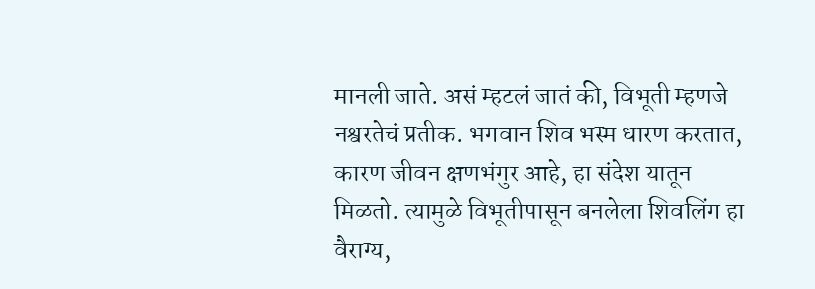मानली जाते. असं म्हटलं जातं की, विभूती म्हणजे नश्वरतेचं प्रतीक. भगवान शिव भस्म धारण करतात, कारण जीवन क्षणभंगुर आहे, हा संदेश यातून मिळतो. त्यामुळे विभूतीपासून बनलेला शिवलिंग हा वैराग्य,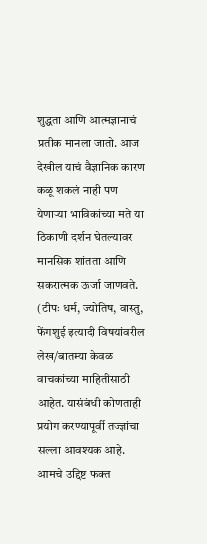शुद्धता आणि आत्मज्ञानाचं प्रतीक मानला जातो. आज देखील याचं वैज्ञानिक कारण कळू शकलं नाही पण येणाऱ्या भाविकांच्या मते या ठिकाणी दर्शन घेतल्यावर मानसिक शांतता आणि सकरात्मक ऊर्जा जाणवते.
(टीपः धर्म, ज्योतिष, वास्तु, फेंगशुई इत्यादी विषयांवरील लेख/बातम्या केवळ वाचकांच्या माहितीसाठी आहेत. यासंबंधी कोणताही प्रयोग करण्यापूर्वी तज्ज्ञांचा सल्ला आवश्यक आहे. आमचे उद्दिष्ट फक्त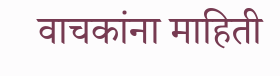वाचकांना माहिती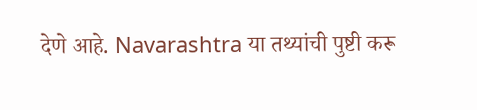देणे आहे. Navarashtra या तथ्यांची पुष्टी करू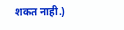शकत नाही.)